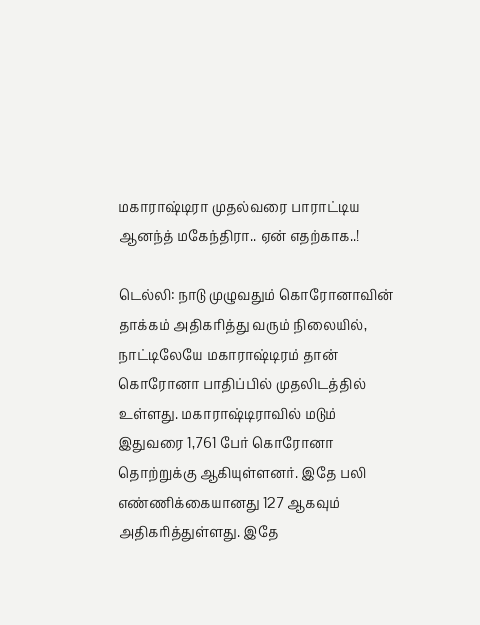மகாராஷ்டிரா முதல்வரை பாராட்டிய ஆனந்த் மகேந்திரா.. ஏன் எதற்காக..!

டெல்லி: நாடு முழுவதும் கொரோனாவின் தாக்கம் அதிகரித்து வரும் நிலையில், நாட்டிலேயே மகாராஷ்டிரம் தான் கொரோனா பாதிப்பில் முதலிடத்தில் உள்ளது. மகாராஷ்டிராவில் மடும் இதுவரை 1,761 பேர் கொரோனா தொற்றுக்கு ஆகியுள்ளனர். இதே பலி எண்ணிக்கையானது 127 ஆகவும் அதிகரித்துள்ளது. இதே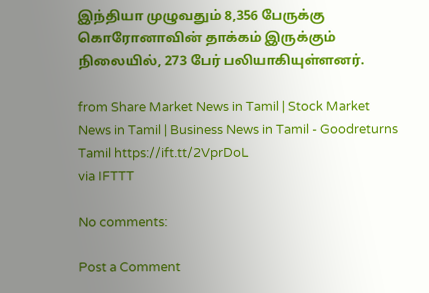இந்தியா முழுவதும் 8,356 பேருக்கு கொரோனாவின் தாக்கம் இருக்கும் நிலையில், 273 பேர் பலியாகியுள்ளனர்.

from Share Market News in Tamil | Stock Market News in Tamil | Business News in Tamil - Goodreturns Tamil https://ift.tt/2VprDoL
via IFTTT

No comments:

Post a Comment